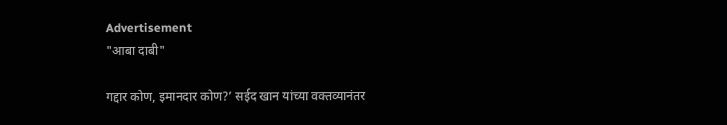Advertisement
"आबा दाबी"

गद्दार कोण, इमानदार कोण?’ सईद खान यांच्या वक्तव्यानंतर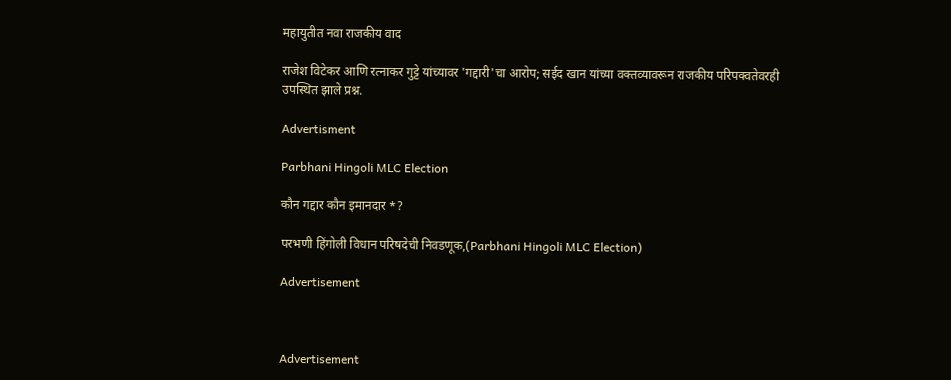महायुतीत नवा राजकीय वाद

राजेश विटेकर आणि रत्नाकर गुट्टे यांच्यावर 'गद्दारी'चा आरोप; सईद खान यांच्या वक्तव्यावरून राजकीय परिपक्वतेवरही उपस्थित झाले प्रश्न.

Advertisment

Parbhani Hingoli MLC Election

कौन गद्दार कौन इमानदार *?

परभणी हिंगोली विधान परिषदेची निवडणूक,(Parbhani Hingoli MLC Election)

Advertisement



Advertisement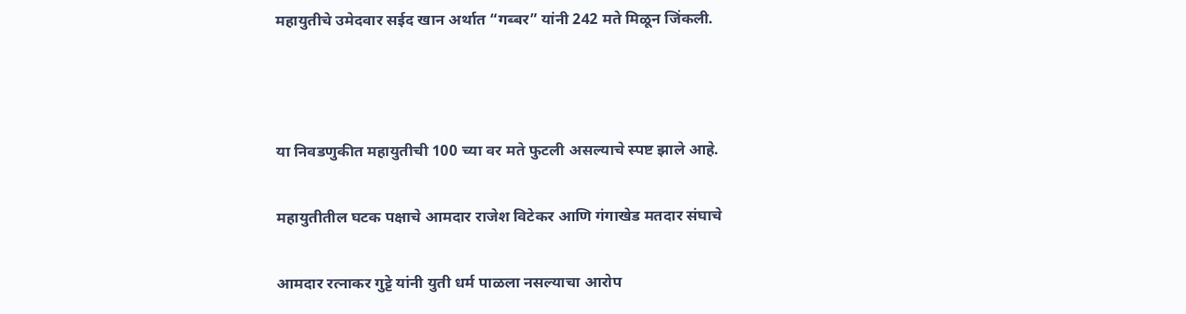महायुतीचे उमेदवार सईद खान अर्थात “गब्बर” यांनी 242 मते मिळून जिंकली.



या निवडणुकीत महायुतीची 100 च्या वर मते फुटली असल्याचे स्पष्ट झाले आहे.

महायुतीतील घटक पक्षाचे आमदार राजेश विटेकर आणि गंगाखेड मतदार संघाचे

आमदार रत्नाकर गुट्टे यांनी युती धर्म पाळला नसल्याचा आरोप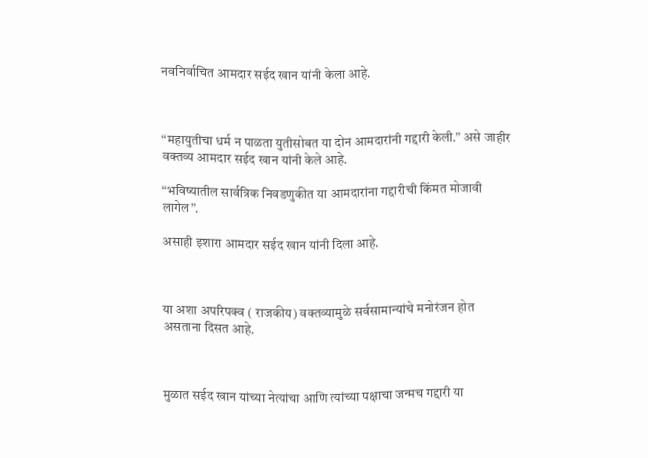नवनिर्वाचित आमदार सईद खान यांनी केला आहे.



“महायुतीचा धर्म न पाळता युतीसोबत या दोन आमदारांनी गद्दारी केली.” असे जाहीर वक्तव्य आमदार सईद खान यांनी केले आहे.

“भविष्यातील सार्वत्रिक निवडणुकीत या आमदारांना गद्दारीची किंमत मोजावी लागेल”.

असाही इशारा आमदार सईद खान यांनी दिला आहे.



या अशा अपरिपक्व ( राजकीय) वक्तव्यामुळे सर्वसामान्यांचे मनोरंजन होत असताना दिसत आहे.



मुळात सईद खान यांच्या नेत्यांचा आणि त्यांच्या पक्षाचा जन्मच गद्दारी या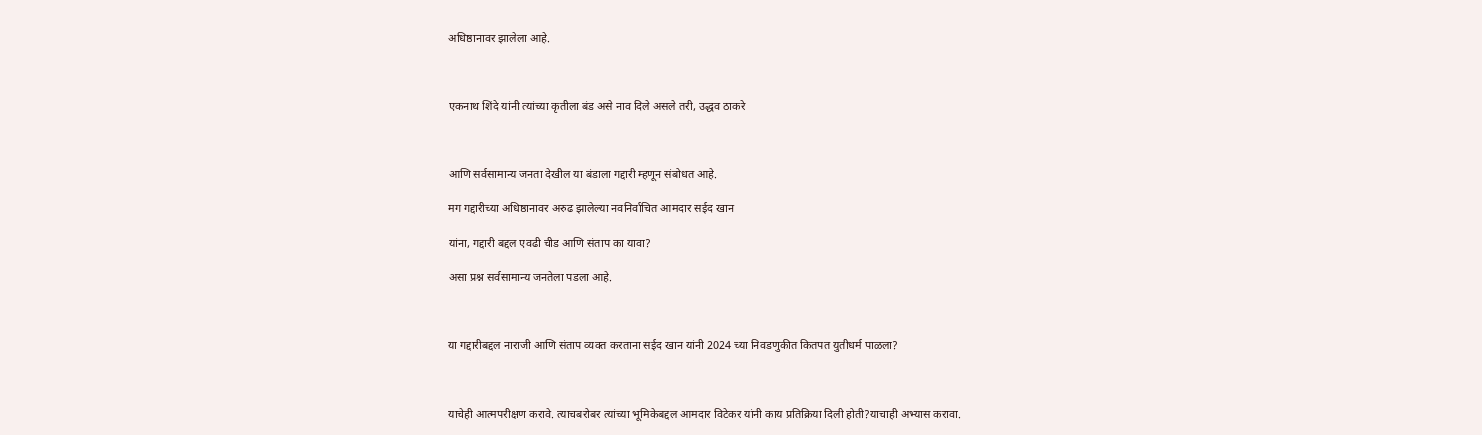अधिष्ठानावर झालेला आहे.



एकनाथ शिंदे यांनी त्यांच्या कृतीला बंड असे नाव दिले असले तरी, उद्धव ठाकरे



आणि सर्वसामान्य जनता देखील या बंडाला गद्दारी म्हणून संबोधत आहे.

मग गद्दारीच्या अधिष्ठानावर अरुढ झालेल्या नवनिर्वाचित आमदार सईद खान

यांना, गद्दारी बद्दल एवढी चीड आणि संताप का यावा?

असा प्रश्न सर्वसामान्य जनतेला पडला आहे.



या गद्दारीबद्दल नाराजी आणि संताप व्यक्त करताना सईद खान यांनी 2024 च्या निवडणुकीत कितपत युतीधर्म पाळला?



याचेही आत्मपरीक्षण करावे. त्याचबरोबर त्यांच्या भूमिकेबद्दल आमदार विटेकर यांनी काय प्रतिक्रिया दिली होती?याचाही अभ्यास करावा.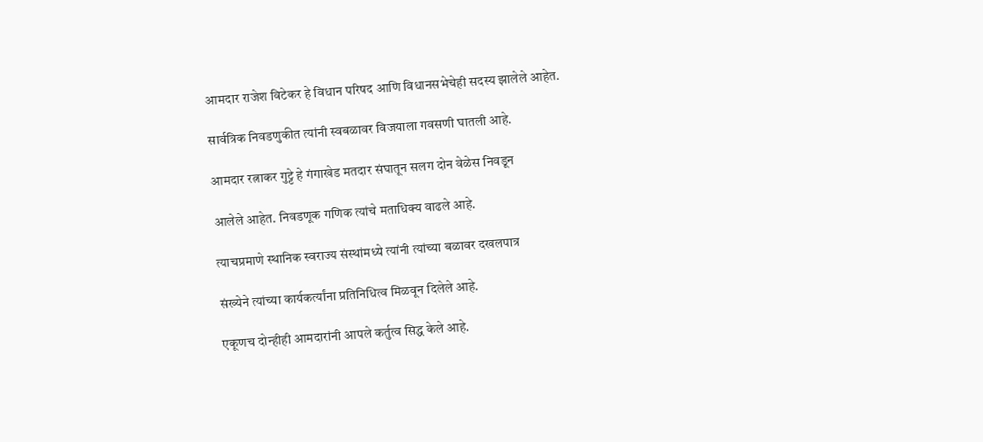आमदार राजेश विटेकर हे विधान परिषद आणि विधानसभेचेही सदस्य झालेले आहेत.

सार्वत्रिक निवडणुकीत त्यांनी स्वबळावर विजयाला गवसणी घातली आहे.

आमदार रत्नाकर गुट्टे हे गंगाखेड मतदार संघातून सलग दोन वेळेस निवडून

आलेले आहेत. निवडणूक गणिक त्यांचे मताधिक्य वाढले आहे.

त्याचप्रमाणे स्थानिक स्वराज्य संस्थांमध्ये त्यांनी त्यांच्या बळावर दखलपात्र

संख्येने त्यांच्या कार्यकर्त्यांना प्रतिनिधित्व मिळवून दिलेले आहे.

एकूणच दोन्हीही आमदारांनी आपले कर्तुत्व सिद्ध केले आहे.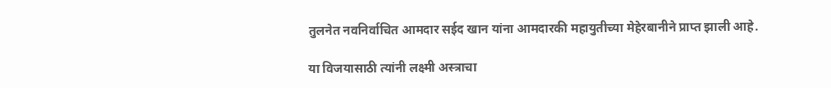तुलनेत नवनिर्वाचित आमदार सईद खान यांना आमदारकी महायुतीच्या मेहेरबानीने प्राप्त झाली आहे.

या विजयासाठी त्यांनी लक्ष्मी अस्त्राचा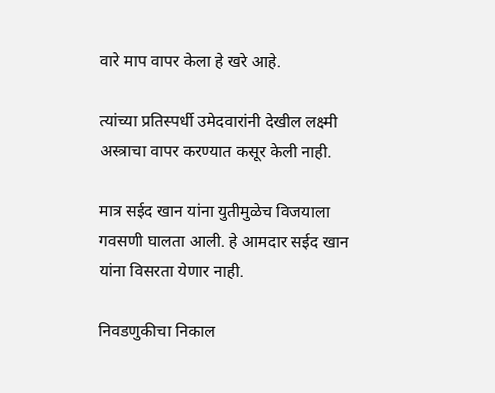वारे माप वापर केला हे खरे आहे.

त्यांच्या प्रतिस्पर्धी उमेदवारांनी देखील लक्ष्मी अस्त्राचा वापर करण्यात कसूर केली नाही.

मात्र सईद खान यांना युतीमुळेच विजयाला गवसणी घालता आली. हे आमदार सईद खान यांना विसरता येणार नाही.

निवडणुकीचा निकाल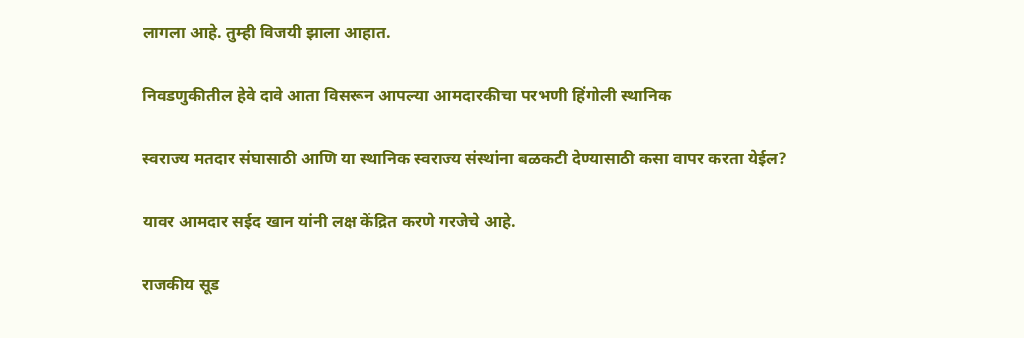लागला आहे. तुम्ही विजयी झाला आहात.

निवडणुकीतील हेवे दावे आता विसरून आपल्या आमदारकीचा परभणी हिंगोली स्थानिक

स्वराज्य मतदार संघासाठी आणि या स्थानिक स्वराज्य संस्थांना बळकटी देण्यासाठी कसा वापर करता येईल?

यावर आमदार सईद खान यांनी लक्ष केंद्रित करणे गरजेचे आहे.

राजकीय सूड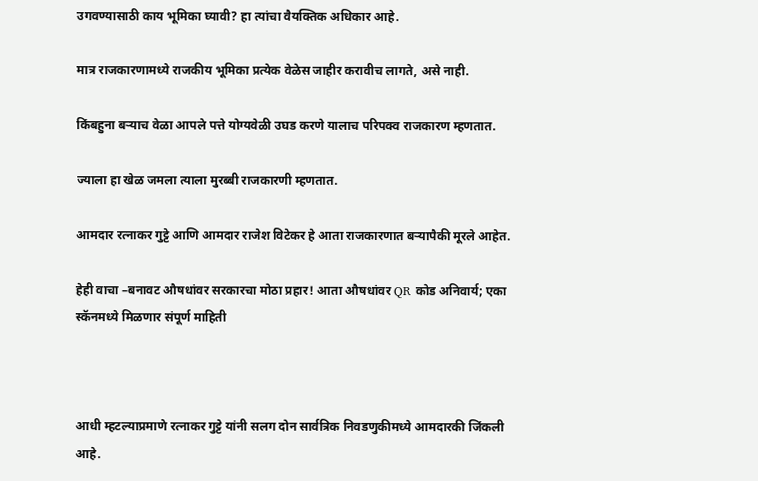उगवण्यासाठी काय भूमिका घ्यावी? हा त्यांचा वैयक्तिक अधिकार आहे.

मात्र राजकारणामध्ये राजकीय भूमिका प्रत्येक वेळेस जाहीर करावीच लागते, असे नाही.

किंबहुना बऱ्याच वेळा आपले पत्ते योग्यवेळी उघड करणे यालाच परिपक्व राजकारण म्हणतात.

ज्याला हा खेळ जमला त्याला मुरब्बी राजकारणी म्हणतात.

आमदार रत्नाकर गुट्टे आणि आमदार राजेश विटेकर हे आता राजकारणात बऱ्यापैकी मूरले आहेत.

हेही वाचा –बनावट औषधांवर सरकारचा मोठा प्रहार! आता औषधांवर QR कोड अनिवार्य; एका स्कॅनमध्ये मिळणार संपूर्ण माहिती



आधी म्हटल्याप्रमाणे रत्नाकर गुट्टे यांनी सलग दोन सार्वत्रिक निवडणुकीमध्ये आमदारकी जिंकली आहे.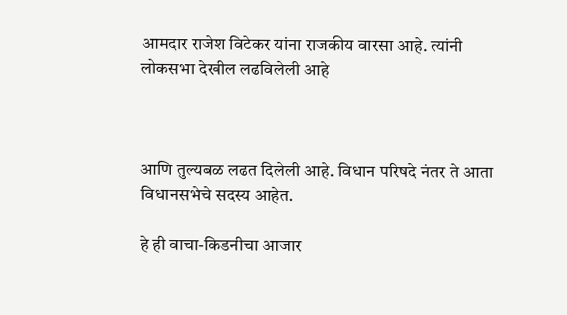आमदार राजेश विटेकर यांना राजकीय वारसा आहे. त्यांनी लोकसभा देखील लढविलेली आहे



आणि तुल्यबळ लढत दिलेली आहे. विधान परिषदे नंतर ते आता विधानसभेचे सदस्य आहेत.

हे ही वाचा-किडनीचा आजार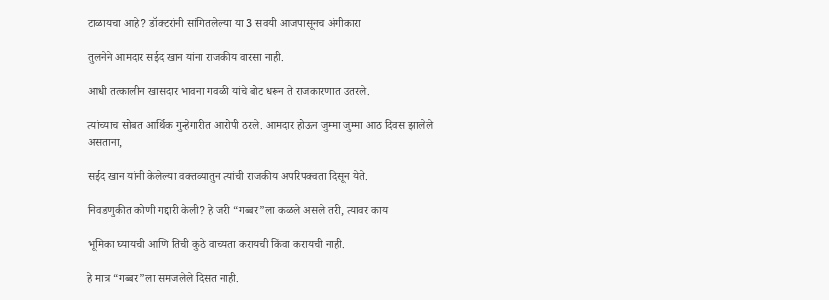टाळायचा आहे? डॉक्टरांनी सांगितलेल्या या 3 सवयी आजपासूनच अंगीकारा

तुलनेने आमदार सईद खान यांना राजकीय वारसा नाही.

आधी तत्कालीन खासदार भावना गवळी यांचे बोट धरून ते राजकारणात उतरले.

त्यांच्याच सोबत आर्थिक गुन्हेगारीत आरोपी ठरले. आमदार होऊन जुम्मा जुम्मा आठ दिवस झालेले असताना,

सईद खान यांनी केलेल्या वक्तव्यातुन त्यांची राजकीय अपरिपक्वता दिसून येते.

निवडणुकीत कोणी गद्दारी केली? हे जरी “गब्बर”ला कळले असले तरी, त्यावर काय

भूमिका घ्यायची आणि तिची कुठे वाच्यता करायची किंवा करायची नाही.

हे मात्र “गब्बर”ला समजलेले दिसत नाही.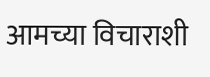आमच्या विचाराशी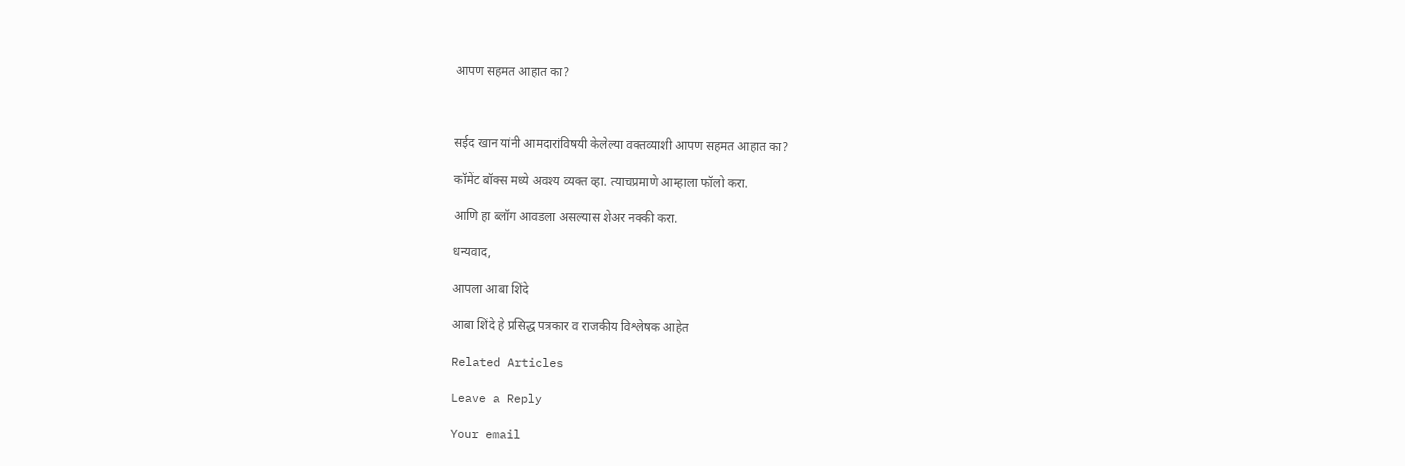आपण सहमत आहात का?



सईद खान यांनी आमदारांविषयी केलेल्या वक्तव्याशी आपण सहमत आहात का?

कॉमेंट बॉक्स मध्ये अवश्य व्यक्त व्हा. त्याचप्रमाणे आम्हाला फॉलो करा.

आणि हा ब्लॉग आवडला असल्यास शेअर नक्की करा.

धन्यवाद,

आपला आबा शिंदे

आबा शिंदे हे प्रसिद्ध पत्रकार व राजकीय विश्लेषक आहेत

Related Articles

Leave a Reply

Your email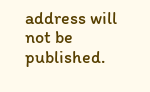address will not be published.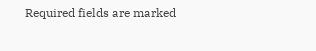Required fields are marked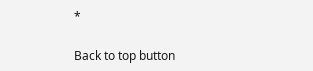*

Back to top button